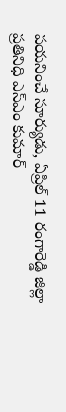పయనించే సూర్యుడు, ఏప్రిల్ 11 రంగారెడ్డి జిల్లా ప్రతినిధి ఎస్ఎం కుమార్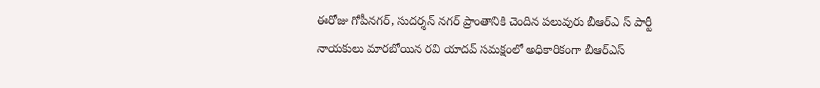ఈరోజు గోపీనగర్, సుదర్శన్ నగర్ ప్రాంతానికి చెందిన పలువురు బీఆర్ఎ స్ పార్టీ నాయకులు మారబోయిన రవి యాదవ్ సమక్షంలో అధికారికంగా బీఆర్ఎస్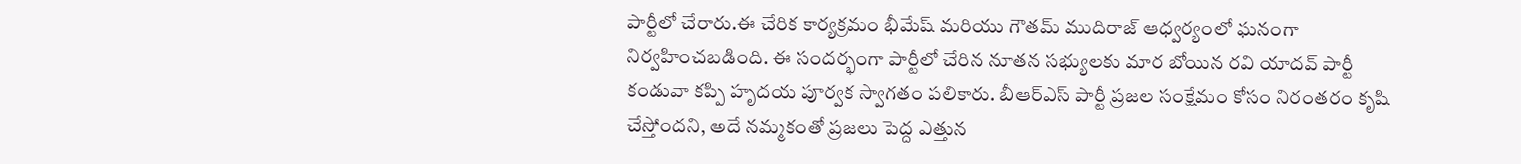పార్టీలో చేరారు.ఈ చేరిక కార్యక్రమం భీమేష్ మరియు గౌతమ్ ముదిరాజ్ ఆధ్వర్యంలో ఘనంగా నిర్వహించబడింది. ఈ సందర్భంగా పార్టీలో చేరిన నూతన సభ్యులకు మార బోయిన రవి యాదవ్ పార్టీ కండువా కప్పి హృదయ పూర్వక స్వాగతం పలికారు. బీఆర్ఎస్ పార్టీ ప్రజల సంక్షేమం కోసం నిరంతరం కృషి చేస్తోందని, అదే నమ్మకంతో ప్రజలు పెద్ద ఎత్తున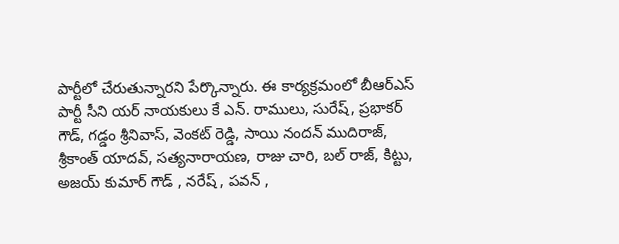పార్టీలో చేరుతున్నారని పేర్కొన్నారు. ఈ కార్యక్రమంలో బీఆర్ఎస్ పార్టీ సీని యర్ నాయకులు కే ఎన్. రాములు, సురేష్, ప్రభాకర్ గౌడ్, గడ్డం శ్రీనివాస్, వెంకట్ రెడ్డి, సాయి నందన్ ముదిరాజ్, శ్రీకాంత్ యాదవ్, సత్యనారాయణ, రాజు చారి, బల్ రాజ్, కిట్టు, అజయ్ కుమార్ గౌడ్ , నరేష్ , పవన్ ,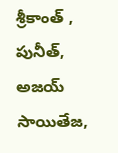శ్రీకాంత్ , పునీత్, అజయ్ సాయితేజ,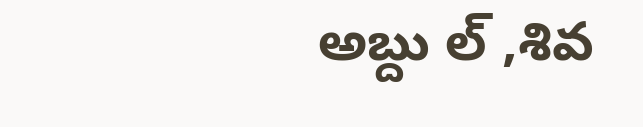అబ్దు ల్ ,శివ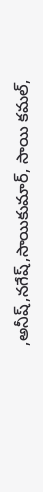,అనీష్,నగేష్,సాయికుమార్, సాయి కమల్,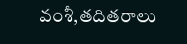వంశీ,తదితరాలు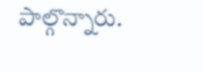పాల్గొన్నారు.